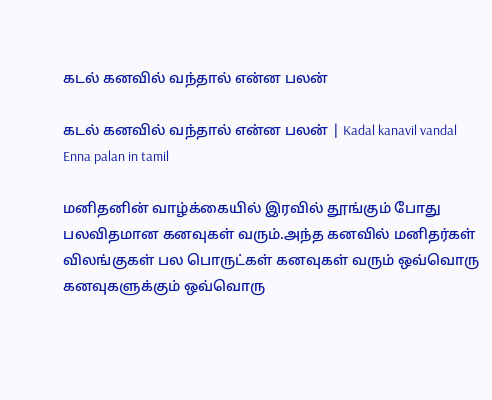கடல் கனவில் வந்தால் என்ன பலன்

கடல் கனவில் வந்தால் என்ன பலன் | Kadal kanavil vandal Enna palan in tamil

மனிதனின் வாழ்க்கையில் இரவில் தூங்கும் போது பலவிதமான கனவுகள் வரும்.அந்த கனவில் மனிதர்கள் விலங்குகள் பல பொருட்கள் கனவுகள் வரும் ஒவ்வொரு கனவுகளுக்கும் ஒவ்வொரு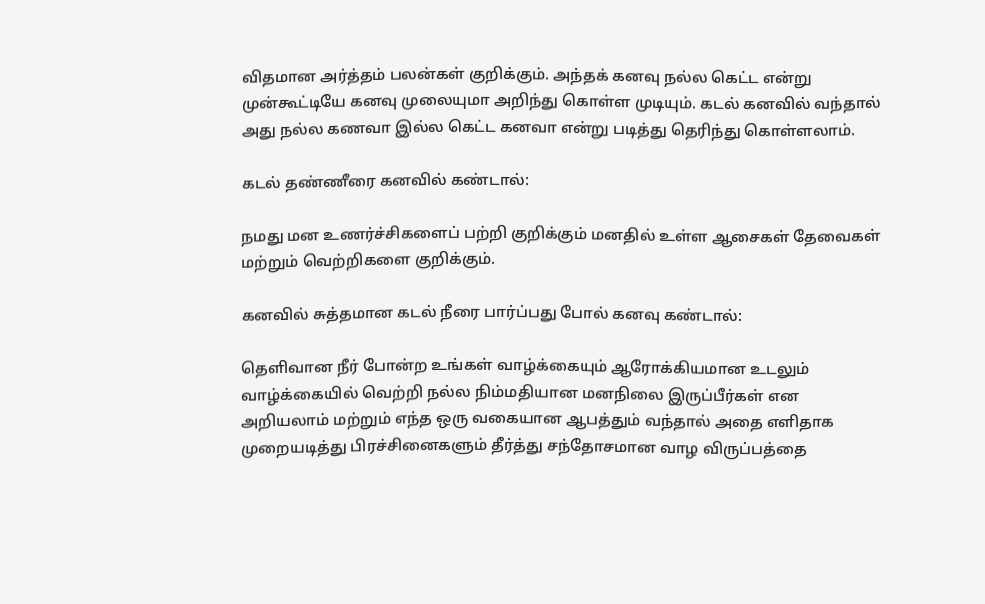விதமான அர்த்தம் பலன்கள் குறிக்கும். அந்தக் கனவு நல்ல கெட்ட என்று முன்கூட்டியே கனவு முலையுமா அறிந்து கொள்ள முடியும். கடல் கனவில் வந்தால் அது நல்ல கணவா இல்ல கெட்ட கனவா என்று படித்து தெரிந்து கொள்ளலாம்.

கடல் தண்ணீரை கனவில் கண்டால்:

நமது மன உணர்ச்சிகளைப் பற்றி குறிக்கும் மனதில் உள்ள ஆசைகள் தேவைகள் மற்றும் வெற்றிகளை குறிக்கும்.

கனவில் சுத்தமான கடல் நீரை பார்ப்பது போல் கனவு கண்டால்:

தெளிவான நீர் போன்ற உங்கள் வாழ்க்கையும் ஆரோக்கியமான உடலும் வாழ்க்கையில் வெற்றி நல்ல நிம்மதியான மனநிலை இருப்பீர்கள் என அறியலாம் மற்றும் எந்த ஒரு வகையான ஆபத்தும் வந்தால் அதை எளிதாக முறையடித்து பிரச்சினைகளும் தீர்த்து சந்தோசமான வாழ விருப்பத்தை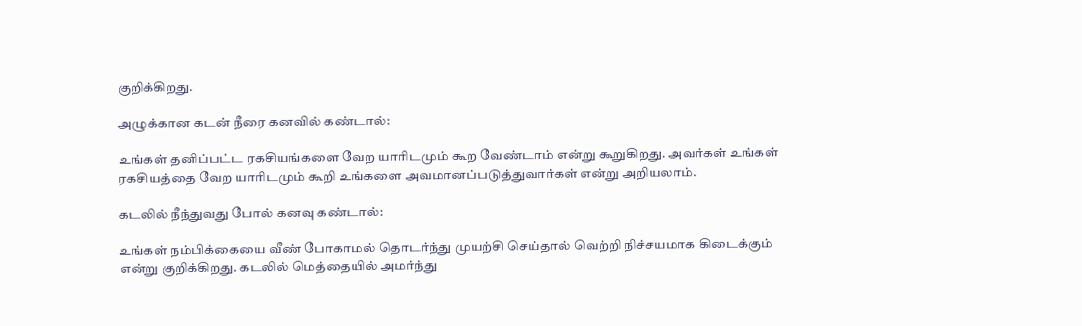குறிக்கிறது.

அழுக்கான கடன் நீரை கனவில் கண்டால்:

உங்கள் தனிப்பட்ட ரகசியங்களை வேற யாரிடமும் கூற வேண்டாம் என்று கூறுகிறது. அவர்கள் உங்கள் ரகசியத்தை வேற யாரிடமும் கூறி உங்களை அவமானப்படுத்துவார்கள் என்று அறியலாம்.

கடலில் நீந்துவது போல் கனவு கண்டால்:

உங்கள் நம்பிக்கையை வீண் போகாமல் தொடர்ந்து முயற்சி செய்தால் வெற்றி நிச்சயமாக கிடைக்கும் என்று குறிக்கிறது. கடலில் மெத்தையில் அமர்ந்து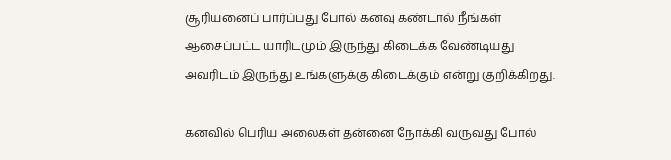சூரியனைப் பார்ப்பது போல் கனவு கண்டால் நீங்கள் ஆசைப்பட்ட யாரிடமும் இருந்து கிடைக்க வேண்டியது அவரிடம் இருந்து உங்களுக்கு கிடைக்கும் என்று குறிக்கிறது.

கனவில் பெரிய அலைகள் தன்னை நோக்கி வருவது போல்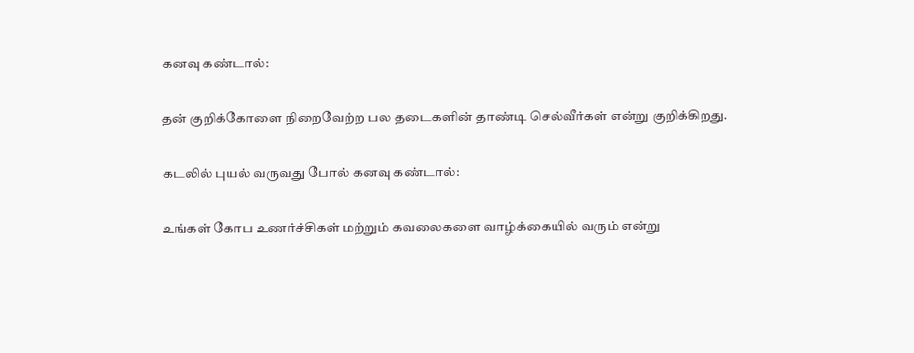கனவு கண்டால்:

தன் குறிக்கோளை நிறைவேற்ற பல தடைகளின் தாண்டி செல்வீர்கள் என்று குறிக்கிறது.

கடலில் புயல் வருவது போல் கனவு கண்டால்:

உங்கள் கோப உணர்ச்சிகள் மற்றும் கவலைகளை வாழ்க்கையில் வரும் என்று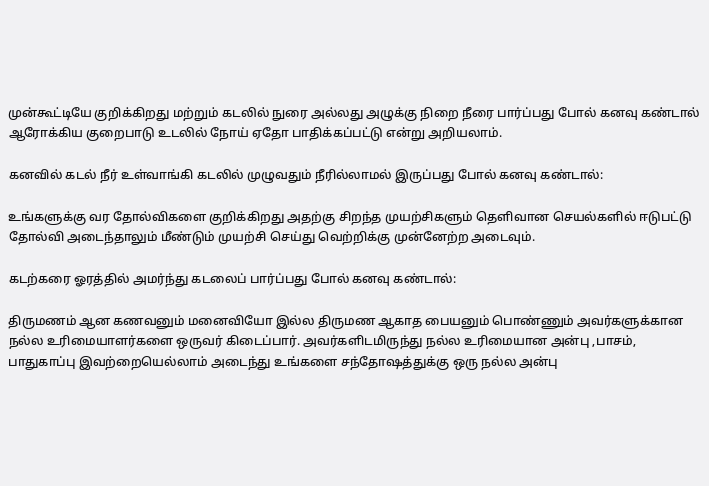முன்கூட்டியே குறிக்கிறது மற்றும் கடலில் நுரை அல்லது அழுக்கு நிறை நீரை பார்ப்பது போல் கனவு கண்டால் ஆரோக்கிய குறைபாடு உடலில் நோய் ஏதோ பாதிக்கப்பட்டு என்று அறியலாம்.

கனவில் கடல் நீர் உள்வாங்கி கடலில் முழுவதும் நீரில்லாமல் இருப்பது போல் கனவு கண்டால்:

உங்களுக்கு வர தோல்விகளை குறிக்கிறது அதற்கு சிறந்த முயற்சிகளும் தெளிவான செயல்களில் ஈடுபட்டு தோல்வி அடைந்தாலும் மீண்டும் முயற்சி செய்து வெற்றிக்கு முன்னேற்ற அடைவும்.

கடற்கரை ஓரத்தில் அமர்ந்து கடலைப் பார்ப்பது போல் கனவு கண்டால்:

திருமணம் ஆன கணவனும் மனைவியோ இல்ல திருமண ஆகாத பையனும் பொண்ணும் அவர்களுக்கான நல்ல உரிமையாளர்களை ஒருவர் கிடைப்பார். அவர்களிடமிருந்து நல்ல உரிமையான அன்பு ,பாசம், பாதுகாப்பு இவற்றையெல்லாம் அடைந்து உங்களை சந்தோஷத்துக்கு ஒரு நல்ல அன்பு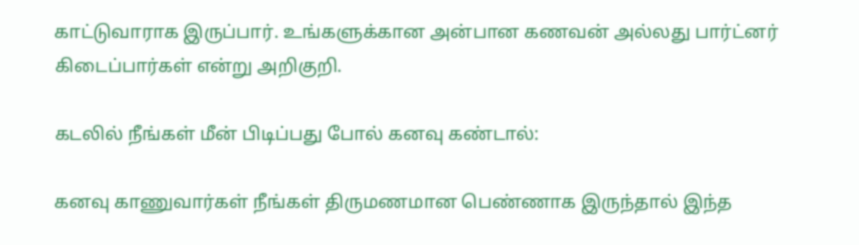காட்டுவாராக இருப்பார். உங்களுக்கான அன்பான கணவன் அல்லது பார்ட்னர் கிடைப்பார்கள் என்று அறிகுறி.

கடலில் நீங்கள் மீன் பிடிப்பது போல் கனவு கண்டால்:

கனவு காணுவார்கள் நீங்கள் திருமணமான பெண்ணாக இருந்தால் இந்த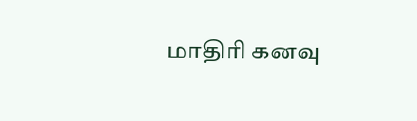மாதிரி கனவு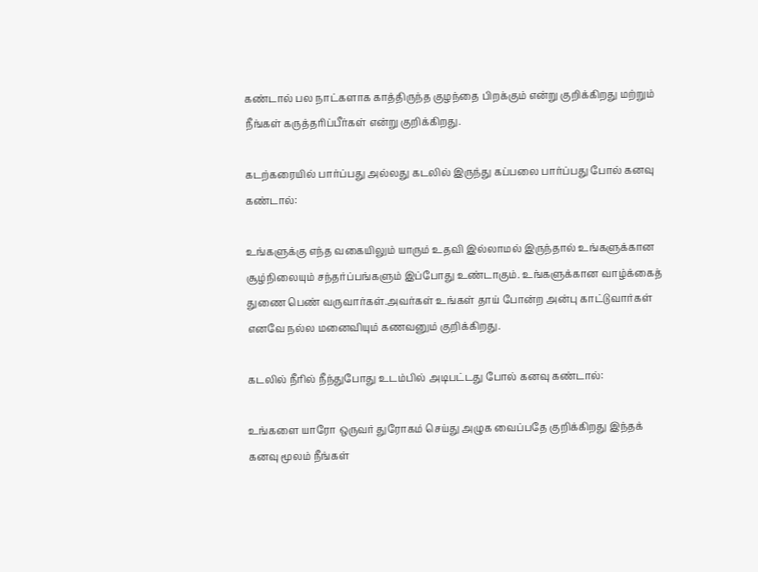கண்டால் பல நாட்களாக காத்திருந்த குழந்தை பிறக்கும் என்று குறிக்கிறது மற்றும் நீங்கள் கருத்தரிப்பீர்கள் என்று குறிக்கிறது.

கடற்கரையில் பார்ப்பது அல்லது கடலில் இருந்து கப்பலை பார்ப்பது போல் கனவு கண்டால்:

உங்களுக்கு எந்த வகையிலும் யாரும் உதவி இல்லாமல் இருந்தால் உங்களுக்கான சூழ்நிலையும் சந்தர்ப்பங்களும் இப்போது உண்டாகும். உங்களுக்கான வாழ்க்கைத் துணை பெண் வருவார்கள்.அவர்கள் உங்கள் தாய் போன்ற அன்பு காட்டுவார்கள் எனவே நல்ல மனைவியும் கணவனும் குறிக்கிறது.

கடலில் நீரில் நீந்துபோது உடம்பில் அடிபட்டது போல் கனவு கண்டால்:

உங்களை யாரோ ஒருவர் துரோகம் செய்து அழுக வைப்பதே குறிக்கிறது இந்தக் கனவு மூலம் நீங்கள்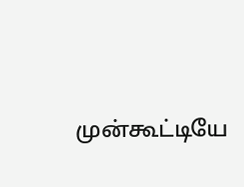முன்கூட்டியே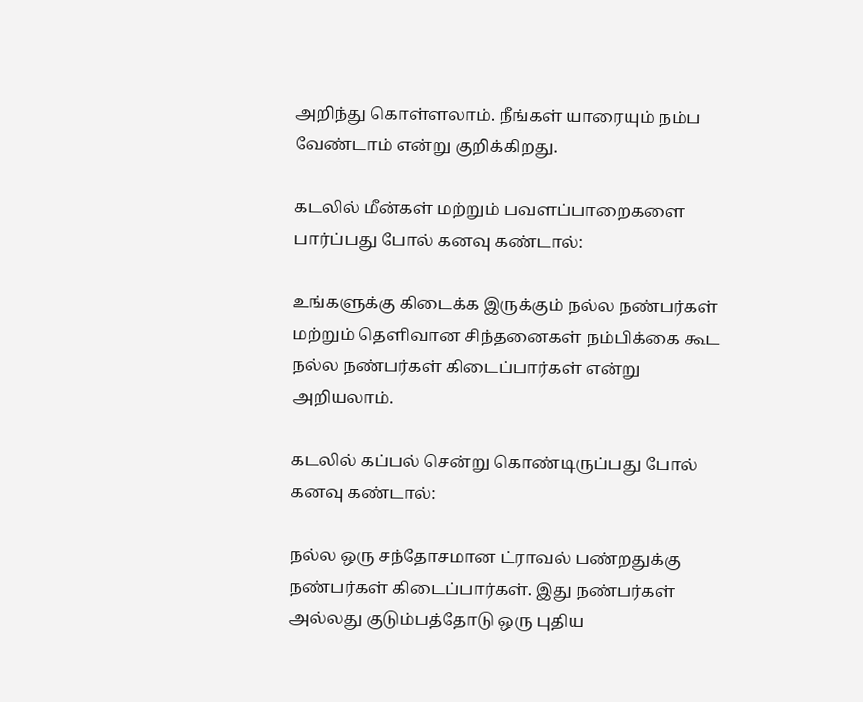அறிந்து கொள்ளலாம். நீங்கள் யாரையும் நம்ப வேண்டாம் என்று குறிக்கிறது.

கடலில் மீன்கள் மற்றும் பவளப்பாறைகளை பார்ப்பது போல் கனவு கண்டால்:

உங்களுக்கு கிடைக்க இருக்கும் நல்ல நண்பர்கள் மற்றும் தெளிவான சிந்தனைகள் நம்பிக்கை கூட நல்ல நண்பர்கள் கிடைப்பார்கள் என்று அறியலாம்.

கடலில் கப்பல் சென்று கொண்டிருப்பது போல் கனவு கண்டால்:

நல்ல ஒரு சந்தோசமான ட்ராவல் பண்றதுக்கு நண்பர்கள் கிடைப்பார்கள். இது நண்பர்கள் அல்லது குடும்பத்தோடு ஒரு புதிய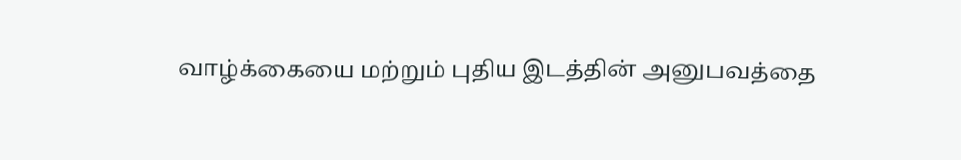வாழ்க்கையை மற்றும் புதிய இடத்தின் அனுபவத்தை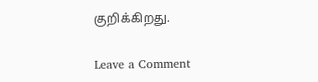குறிக்கிறது.

Leave a Comment